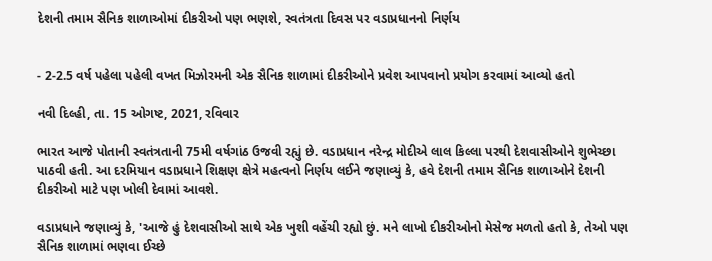દેશની તમામ સૈનિક શાળાઓમાં દીકરીઓ પણ ભણશે, સ્વતંત્રતા દિવસ પર વડાપ્રધાનનો નિર્ણય


- 2-2.5 વર્ષ પહેલા પહેલી વખત મિઝોરમની એક સૈનિક શાળામાં દીકરીઓને પ્રવેશ આપવાનો પ્રયોગ કરવામાં આવ્યો હતો

નવી દિલ્હી, તા. 15 ઓગષ્ટ, 2021, રવિવાર

ભારત આજે પોતાની સ્વતંત્રતાની 75મી વર્ષગાંઠ ઉજવી રહ્યું છે. વડાપ્રધાન નરેન્દ્ર મોદીએ લાલ કિલ્લા પરથી દેશવાસીઓને શુભેચ્છા પાઠવી હતી. આ દરમિયાન વડાપ્રધાને શિક્ષણ ક્ષેત્રે મહત્વનો નિર્ણય લઈને જણાવ્યું કે, હવે દેશની તમામ સૈનિક શાળાઓને દેશની દીકરીઓ માટે પણ ખોલી દેવામાં આવશે.

વડાપ્રધાને જણાવ્યું કે, 'આજે હું દેશવાસીઓ સાથે એક ખુશી વહેંચી રહ્યો છું. મને લાખો દીકરીઓનો મેસેજ મળતો હતો કે, તેઓ પણ સૈનિક શાળામાં ભણવા ઈચ્છે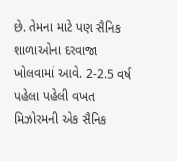છે. તેમના માટે પણ સૈનિક શાળાઓના દરવાજા ખોલવામાં આવે. 2-2.5 વર્ષ પહેલા પહેલી વખત મિઝોરમની એક સૈનિક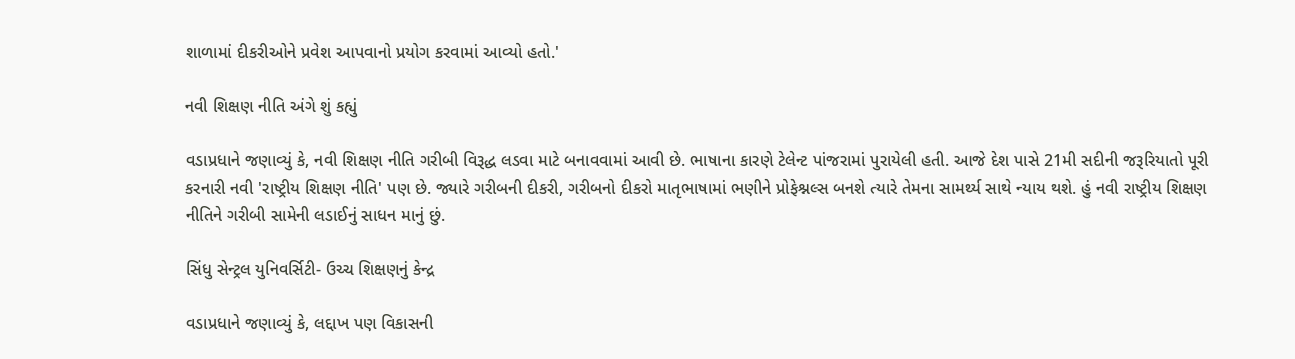શાળામાં દીકરીઓને પ્રવેશ આપવાનો પ્રયોગ કરવામાં આવ્યો હતો.'

નવી શિક્ષણ નીતિ અંગે શું કહ્યું

વડાપ્રધાને જણાવ્યું કે, નવી શિક્ષણ નીતિ ગરીબી વિરૂદ્ધ લડવા માટે બનાવવામાં આવી છે. ભાષાના કારણે ટેલેન્ટ પાંજરામાં પુરાયેલી હતી. આજે દેશ પાસે 21મી સદીની જરૂરિયાતો પૂરી કરનારી નવી 'રાષ્ટ્રીય શિક્ષણ નીતિ' પણ છે. જ્યારે ગરીબની દીકરી, ગરીબનો દીકરો માતૃભાષામાં ભણીને પ્રોફેશ્નલ્સ બનશે ત્યારે તેમના સામર્થ્ય સાથે ન્યાય થશે. હું નવી રાષ્ટ્રીય શિક્ષણ નીતિને ગરીબી સામેની લડાઈનું સાધન માનું છું.

સિંધુ સેન્ટ્રલ યુનિવર્સિટી- ઉચ્ચ શિક્ષણનું કેન્દ્ર

વડાપ્રધાને જણાવ્યું કે, લદ્દાખ પણ વિકાસની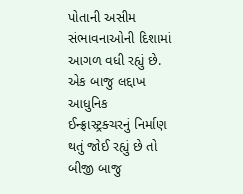પોતાની અસીમ સંભાવનાઓની દિશામાં આગળ વધી રહ્યું છે. એક બાજુ લદ્દાખ આધુનિક ઈન્ફ્રાસ્ટ્રક્ચરનું નિર્માણ થતું જોઈ રહ્યું છે તો બીજી બાજુ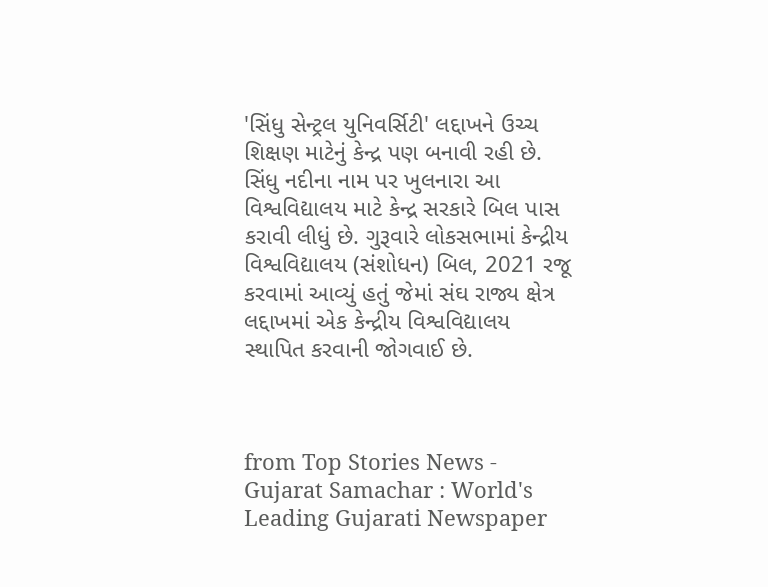'સિંધુ સેન્ટ્રલ યુનિવર્સિટી' લદ્દાખને ઉચ્ચ શિક્ષણ માટેનું કેન્દ્ર પણ બનાવી રહી છે. સિંધુ નદીના નામ પર ખુલનારા આ વિશ્વવિદ્યાલય માટે કેન્દ્ર સરકારે બિલ પાસ કરાવી લીધું છે. ગુરૂવારે લોકસભામાં કેન્દ્રીય વિશ્વવિદ્યાલય (સંશોધન) બિલ, 2021 રજૂ કરવામાં આવ્યું હતું જેમાં સંઘ રાજ્ય ક્ષેત્ર લદ્દાખમાં એક કેન્દ્રીય વિશ્વવિદ્યાલય સ્થાપિત કરવાની જોગવાઈ છે.



from Top Stories News - Gujarat Samachar : World's Leading Gujarati Newspaper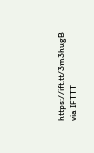https://ift.tt/3m3hugB
via IFTTT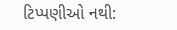ટિપ્પણીઓ નથી: